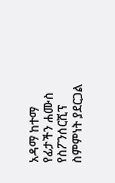አዳማ ከተማ የፊታችን ሐሙስ የስፖንሰርሺፕ ስምምነት ያደርጋል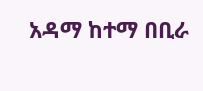አዳማ ከተማ በቢራ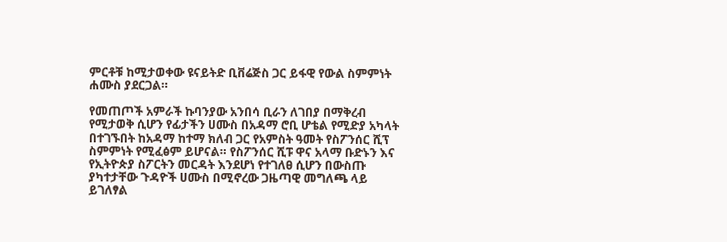ምርቶቹ ከሚታወቀው ዩናይትድ ቢቨሬጅስ ጋር ይፋዊ የውል ስምምነት ሐሙስ ያደርጋል።

የመጠጦች አምራች ኩባንያው አንበሳ ቢራን ለገበያ በማቅረብ የሚታወቅ ሲሆን የፊታችን ሀሙስ በአዳማ ሮቢ ሆቴል የሚድያ አካላት በተገኙበት ከአዳማ ከተማ ክለብ ጋር የአምስት ዓመት የስፖንሰር ሺፕ ስምምነት የሚፈፅም ይሆናል። የስፖንሰር ሺፑ ዋና አላማ ቡድኑን እና የኢትዮጵያ ስፖርትን መርዳት እንደሆነ የተገለፀ ሲሆን በውስጡ ያካተታቸው ጉዳዮች ሀሙስ በሚኖረው ጋዜጣዊ መግለጫ ላይ ይገለፃል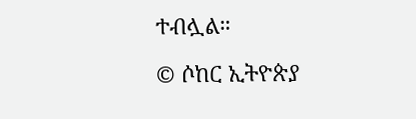ተብሏል።

© ሶከር ኢትዮጵያ